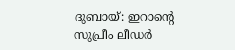ദുബായ്: ഇറാന്റെ സുപ്രീം ലീഡർ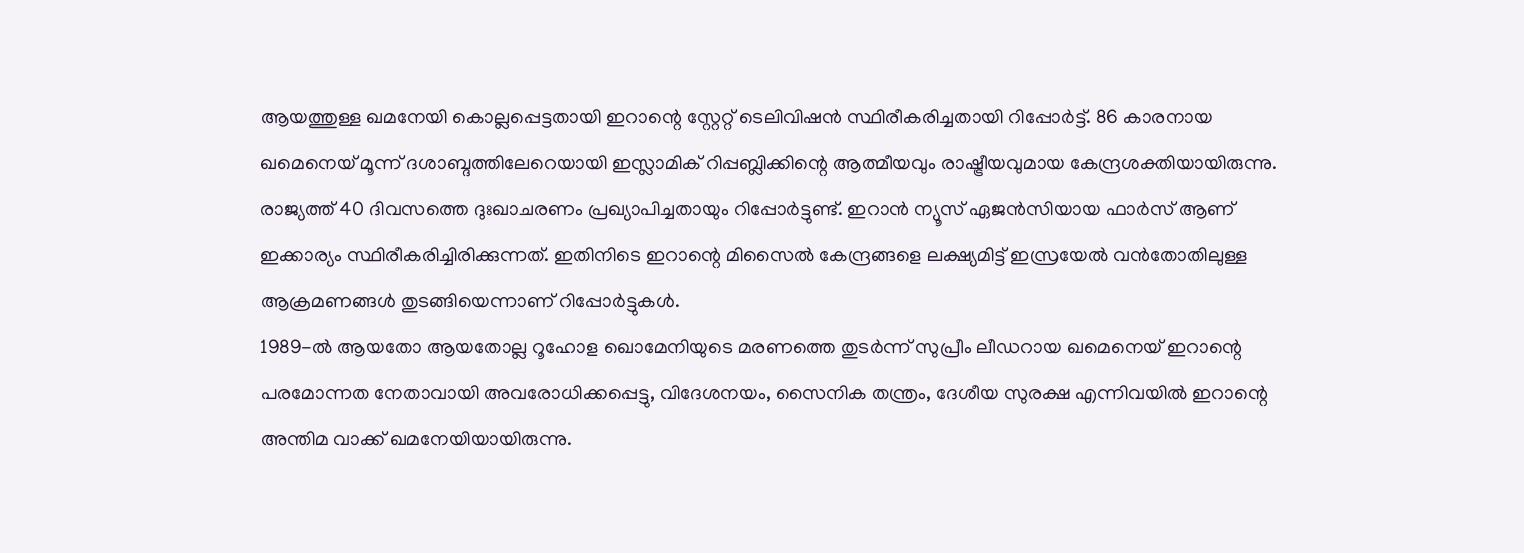ആയത്തുള്ള ഖമനേയി കൊല്ലപ്പെട്ടതായി ഇറാന്റെ സ്റ്റേറ്റ് ടെലിവിഷൻ സ്ഥിരീകരിച്ചതായി റിപ്പോർട്ട്. 86 കാരനായ ഖമെനെയ് മൂന്ന് ദശാബ്ദത്തിലേറെയായി ഇസ്ലാമിക് റിപ്പബ്ലിക്കിന്റെ ആത്മീയവും രാഷ്ട്രീയവുമായ കേന്ദ്രശക്തിയായിരുന്നു. രാജ്യത്ത് 40 ദിവസത്തെ ദുഃഖാചരണം പ്രഖ്യാപിച്ചതായും റിപ്പോർട്ടുണ്ട്. ഇറാൻ ന്യൂസ് ഏജൻസിയായ ഫാർസ് ആണ് ഇക്കാര്യം സ്ഥിരീകരിച്ചിരിക്കുന്നത്. ഇതിനിടെ ഇറാന്റെ മിസൈൽ കേന്ദ്രങ്ങളെ ലക്ഷ്യമിട്ട് ഇസ്രയേൽ വൻതോതിലുള്ള ആക്രമണങ്ങൾ തുടങ്ങിയെന്നാണ് റിപ്പോർട്ടുകൾ.
1989-ൽ ആയതോ ആയതോല്ല റൂഹോള ഖൊമേനിയുടെ മരണത്തെ തുടർന്ന് സുപ്രീം ലീഡറായ ഖമെനെയ് ഇറാന്റെ പരമോന്നത നേതാവായി അവരോധിക്കപ്പെട്ടു, വിദേശനയം, സൈനിക തന്ത്രം, ദേശീയ സുരക്ഷ എന്നിവയിൽ ഇറാന്റെ അന്തിമ വാക്ക് ഖമനേയിയായിരുന്നു.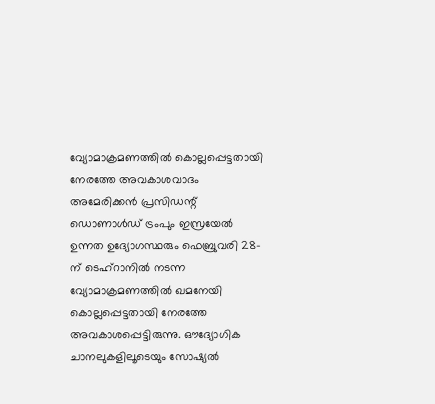വ്യോമാക്രമണത്തിൽ കൊല്ലപ്പെട്ടതായി നേരത്തേ അവകാശവാദം
അമേരിക്കൻ പ്രസിഡന്റ് ഡൊണാൾഡ് ട്രംപും ഇസ്രയേൽ ഉന്നത ഉദ്യോഗസ്ഥരും ഫെബ്രുവരി 28-ന് ടെഹ്റാനിൽ നടന്ന വ്യോമാക്രമണത്തിൽ ഖമനേയി കൊല്ലപ്പെട്ടതായി നേരത്തേ അവകാശപ്പെട്ടിരുന്നു. ഔദ്യോഗിക ചാനലുകളിലൂടെയും സോഷ്യൽ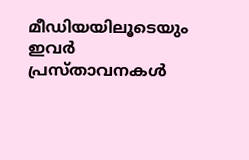മീഡിയയിലൂടെയും ഇവർ പ്രസ്താവനകൾ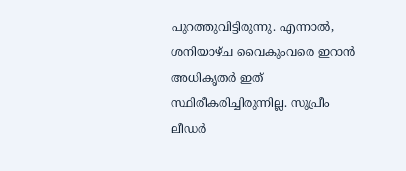പുറത്തുവിട്ടിരുന്നു. എന്നാൽ, ശനിയാഴ്ച വൈകുംവരെ ഇറാൻ അധികൃതർ ഇത് സ്ഥിരീകരിച്ചിരുന്നില്ല. സുപ്രീം ലീഡർ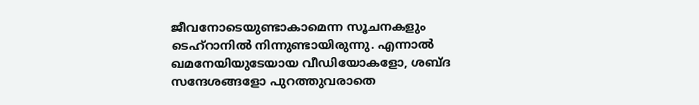ജീവനോടെയുണ്ടാകാമെന്ന സൂചനകളും ടെഹ്റാനിൽ നിന്നുണ്ടായിരുന്നു. എന്നാൽ ഖമനേയിയുടേയായ വീഡിയോകളോ, ശബ്ദ സന്ദേശങ്ങളോ പുറത്തുവരാതെ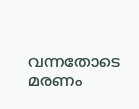വന്നതോടെ മരണം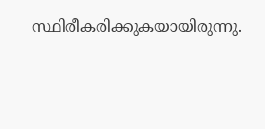സ്ഥിരീകരിക്കുകയായിരുന്നു.